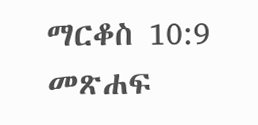ማርቆስ 10:9 መጽሐፍ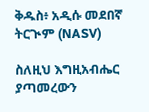ቅዱስ፥ አዲሱ መደበኛ ትርጒም (NASV)

ስለዚህ እግዚአብሔር ያጣመረውን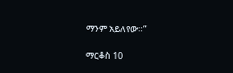ማንም አይለየው።”

ማርቆስ 10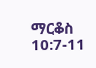ማርቆስ 10:7-11